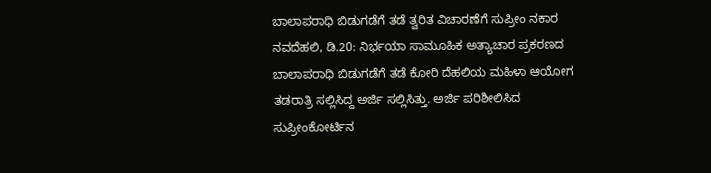ಬಾಲಾಪರಾಧಿ ಬಿಡುಗಡೆಗೆ ತಡೆ ತ್ವರಿತ ವಿಚಾರಣೆಗೆ ಸುಪ್ರೀಂ ನಕಾರ
ನವದೆಹಲಿ, ಡಿ.20: ನಿರ್ಭಯಾ ಸಾಮೂಹಿಕ ಅತ್ಯಾಚಾರ ಪ್ರಕರಣದ ಬಾಲಾಪರಾಧಿ ಬಿಡುಗಡೆಗೆ ತಡೆ ಕೋರಿ ದೆಹಲಿಯ ಮಹಿಳಾ ಆಯೋಗ ತಡರಾತ್ರಿ ಸಲ್ಲಿಸಿದ್ದ ಅರ್ಜಿ ಸಲ್ಲಿಸಿತ್ತು. ಅರ್ಜಿ ಪರಿಶೀಲಿಸಿದ ಸುಪ್ರೀಂಕೋರ್ಟಿನ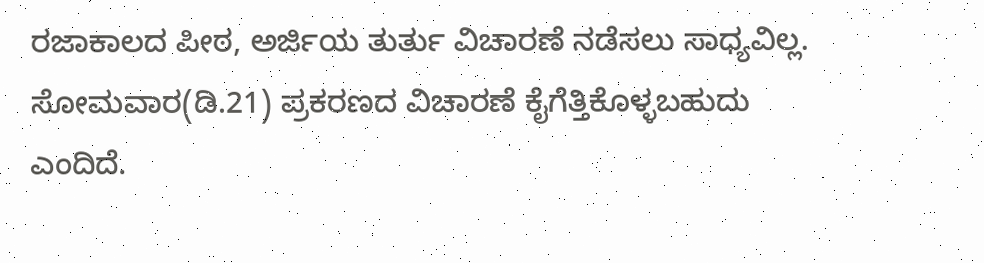ರಜಾಕಾಲದ ಪೀಠ, ಅರ್ಜಿಯ ತುರ್ತು ವಿಚಾರಣೆ ನಡೆಸಲು ಸಾಧ್ಯವಿಲ್ಲ. ಸೋಮವಾರ(ಡಿ.21) ಪ್ರಕರಣದ ವಿಚಾರಣೆ ಕೈಗೆತ್ತಿಕೊಳ್ಳಬಹುದು ಎಂದಿದೆ.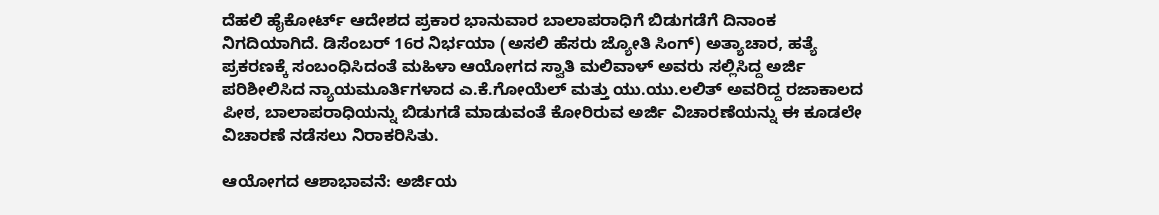ದೆಹಲಿ ಹೈಕೋರ್ಟ್ ಆದೇಶದ ಪ್ರಕಾರ ಭಾನುವಾರ ಬಾಲಾಪರಾಧಿಗೆ ಬಿಡುಗಡೆಗೆ ದಿನಾಂಕ ನಿಗದಿಯಾಗಿದೆ. ಡಿಸೆಂಬರ್ 16ರ ನಿರ್ಭಯಾ (ಅಸಲಿ ಹೆಸರು ಜ್ಯೋತಿ ಸಿಂಗ್) ಅತ್ಯಾಚಾರ, ಹತ್ಯೆ ಪ್ರಕರಣಕ್ಕೆ ಸಂಬಂಧಿಸಿದಂತೆ ಮಹಿಳಾ ಆಯೋಗದ ಸ್ವಾತಿ ಮಲಿವಾಳ್ ಅವರು ಸಲ್ಲಿಸಿದ್ದ ಅರ್ಜಿ ಪರಿಶೀಲಿಸಿದ ನ್ಯಾಯಮೂರ್ತಿಗಳಾದ ಎ.ಕೆ.ಗೋಯೆಲ್ ಮತ್ತು ಯು.ಯು.ಲಲಿತ್ ಅವರಿದ್ದ ರಜಾಕಾಲದ ಪೀಠ, ಬಾಲಾಪರಾಧಿಯನ್ನು ಬಿಡುಗಡೆ ಮಾಡುವಂತೆ ಕೋರಿರುವ ಅರ್ಜಿ ವಿಚಾರಣೆಯನ್ನು ಈ ಕೂಡಲೇ ವಿಚಾರಣೆ ನಡೆಸಲು ನಿರಾಕರಿಸಿತು.

ಆಯೋಗದ ಆಶಾಭಾವನೆ: ಅರ್ಜಿಯ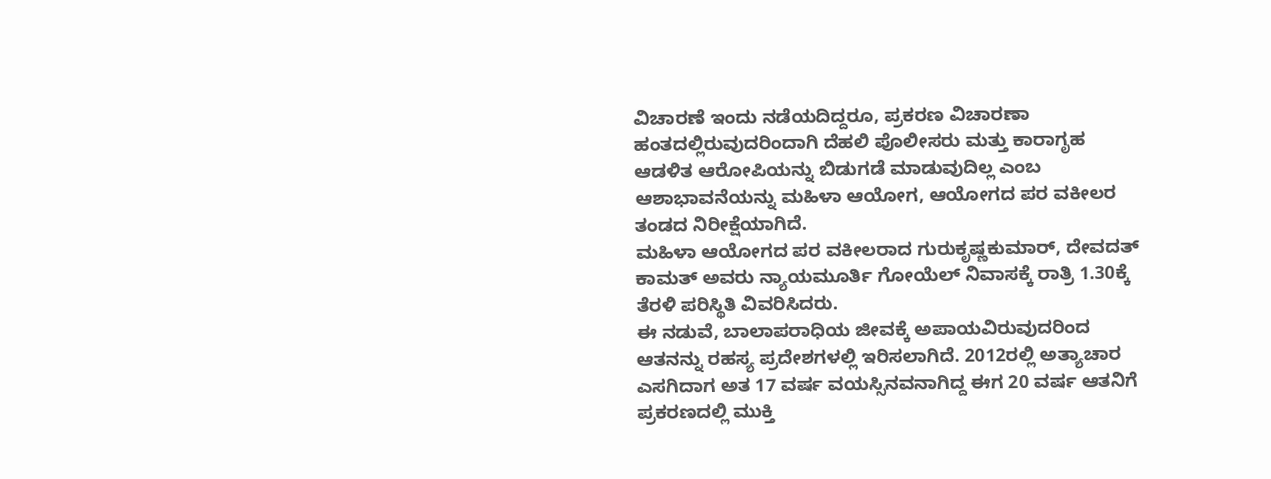ವಿಚಾರಣೆ ಇಂದು ನಡೆಯದಿದ್ದರೂ, ಪ್ರಕರಣ ವಿಚಾರಣಾ ಹಂತದಲ್ಲಿರುವುದರಿಂದಾಗಿ ದೆಹಲಿ ಪೊಲೀಸರು ಮತ್ತು ಕಾರಾಗೃಹ ಆಡಳಿತ ಆರೋಪಿಯನ್ನು ಬಿಡುಗಡೆ ಮಾಡುವುದಿಲ್ಲ ಎಂಬ ಆಶಾಭಾವನೆಯನ್ನು ಮಹಿಳಾ ಆಯೋಗ, ಆಯೋಗದ ಪರ ವಕೀಲರ ತಂಡದ ನಿರೀಕ್ಷೆಯಾಗಿದೆ.
ಮಹಿಳಾ ಆಯೋಗದ ಪರ ವಕೀಲರಾದ ಗುರುಕೃಷ್ಣಕುಮಾರ್, ದೇವದತ್ ಕಾಮತ್ ಅವರು ನ್ಯಾಯಮೂರ್ತಿ ಗೋಯೆಲ್ ನಿವಾಸಕ್ಕೆ ರಾತ್ರಿ 1.30ಕ್ಕೆ ತೆರಳಿ ಪರಿಸ್ಥಿತಿ ವಿವರಿಸಿದರು.
ಈ ನಡುವೆ, ಬಾಲಾಪರಾಧಿಯ ಜೀವಕ್ಕೆ ಅಪಾಯವಿರುವುದರಿಂದ ಆತನನ್ನು ರಹಸ್ಯ ಪ್ರದೇಶಗಳಲ್ಲಿ ಇರಿಸಲಾಗಿದೆ. 2012ರಲ್ಲಿ ಅತ್ಯಾಚಾರ ಎಸಗಿದಾಗ ಅತ 17 ವರ್ಷ ವಯಸ್ಸಿನವನಾಗಿದ್ದ ಈಗ 20 ವರ್ಷ ಆತನಿಗೆ ಪ್ರಕರಣದಲ್ಲಿ ಮುಕ್ತಿ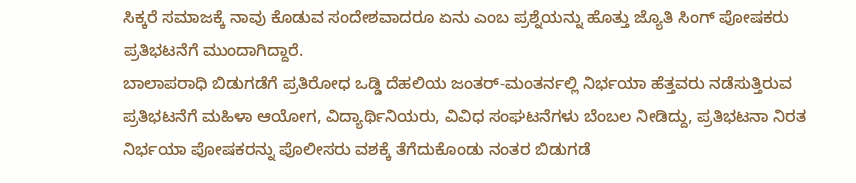ಸಿಕ್ಕರೆ ಸಮಾಜಕ್ಕೆ ನಾವು ಕೊಡುವ ಸಂದೇಶವಾದರೂ ಏನು ಎಂಬ ಪ್ರಶ್ನೆಯನ್ನು ಹೊತ್ತು ಜ್ಯೊತಿ ಸಿಂಗ್ ಪೋಷಕರು ಪ್ರತಿಭಟನೆಗೆ ಮುಂದಾಗಿದ್ದಾರೆ.
ಬಾಲಾಪರಾಧಿ ಬಿಡುಗಡೆಗೆ ಪ್ರತಿರೋಧ ಒಡ್ಡಿ ದೆಹಲಿಯ ಜಂತರ್-ಮಂತರ್ನಲ್ಲಿ ನಿರ್ಭಯಾ ಹೆತ್ತವರು ನಡೆಸುತ್ತಿರುವ ಪ್ರತಿಭಟನೆಗೆ ಮಹಿಳಾ ಆಯೋಗ, ವಿದ್ಯಾರ್ಥಿನಿಯರು, ವಿವಿಧ ಸಂಘಟನೆಗಳು ಬೆಂಬಲ ನೀಡಿದ್ದು, ಪ್ರತಿಭಟನಾ ನಿರತ ನಿರ್ಭಯಾ ಪೋಷಕರನ್ನು ಪೊಲೀಸರು ವಶಕ್ಕೆ ತೆಗೆದುಕೊಂಡು ನಂತರ ಬಿಡುಗಡೆ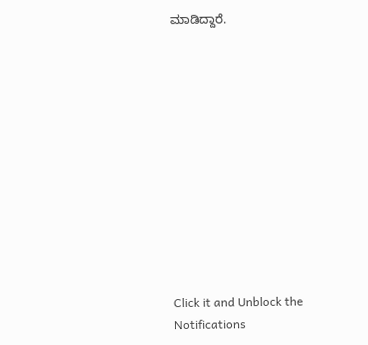ಮಾಡಿದ್ದಾರೆ.












Click it and Unblock the Notifications